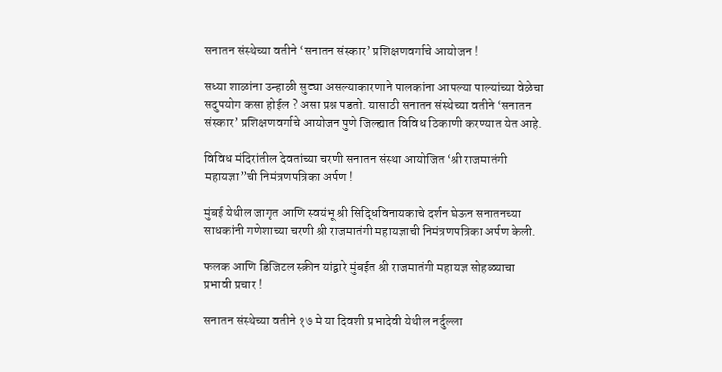सनातन संस्थेच्या वतीने ‘सनातन संस्कार’ प्रशिक्षणवर्गाचे आयोजन !

सध्या शाळांना उन्हाळी सुट्या असल्याकारणाने पालकांना आपल्या पाल्यांच्या वेळेचा सदुपयोग कसा होईल ? असा प्रश्न पडतो. यासाठी सनातन संस्थेच्या वतीने ‘सनातन संस्कार’ प्रशिक्षणवर्गाचे आयोजन पुणे जिल्ह्यात विविध ठिकाणी करण्यात येत आहे.

विविध मंदिरांतील देवतांच्या चरणी सनातन संस्था आयोजित ‘श्री राजमातंगी महायज्ञा”ची निमंत्रणपत्रिका अर्पण !

मुंबई येथील जागृत आणि स्वयंभू श्री सिद्धिविनायकाचे दर्शन घेऊन सनातनच्या साधकांनी गणेशाच्या चरणी श्री राजमातंगी महायज्ञाची निमंत्रणपत्रिका अर्पण केली.

फलक आणि डिजिटल स्क्रीन यांद्वारे मुंबईत श्री राजमातंगी महायज्ञ सोहळ्याचा प्रभावी प्रचार !

सनातन संस्थेच्या वतीने १७ मे या दिवशी प्रभादेवी येथील नर्दुल्ला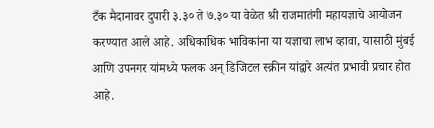टँक मैदानावर दुपारी ३.३० ते ७.३० या वेळेत श्री राजमातंगी महायज्ञाचे आयोजन करण्यात आले आहे. अधिकाधिक भाविकांना या यज्ञाचा लाभ व्हावा, यासाठी मुंबई आणि उपनगर यांमध्ये फलक अन् डिजिटल स्क्रीन यांद्वारे अत्यंत प्रभावी प्रचार होत आहे.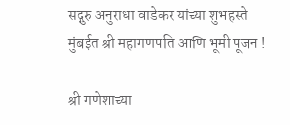सद्गुरु अनुराधा वाडेकर यांच्या शुभहस्ते मुंबईत श्री महागणपति आणि भूमी पूजन !

श्री गणेशाच्या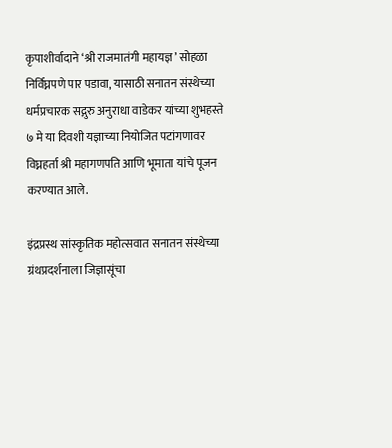कृपाशीर्वादाने ‘श्री राजमातंगी महायज्ञ’ सोहळा निर्विघ्नपणे पार पडावा, यासाठी सनातन संस्थेच्या धर्मप्रचारक सद्गुरु अनुराधा वाडेकर यांच्या शुभहस्ते ७ मे या दिवशी यज्ञाच्या नियोजित पटांगणावर विघ्नहर्ता श्री महागणपति आणि भूमाता यांचे पूजन करण्यात आले.

इंद्रप्रस्थ सांस्कृतिक महोत्सवात सनातन संस्थेच्या ग्रंथप्रदर्शनाला जिज्ञासूंचा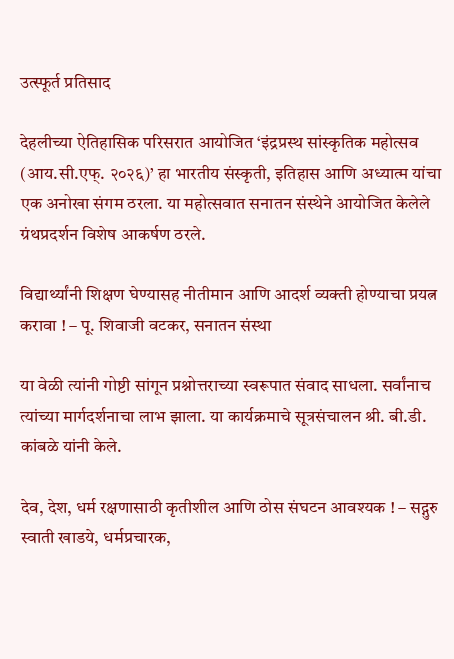उत्स्फूर्त प्रतिसाद

देहलीच्या ऐतिहासिक परिसरात आयोजित ‘इंद्रप्रस्थ सांस्कृतिक महोत्सव (आय.सी.एफ्. २०२६)’ हा भारतीय संस्कृती, इतिहास आणि अध्यात्म यांचा एक अनोखा संगम ठरला. या महोत्सवात सनातन संस्थेने आयोजित केलेले ग्रंथप्रदर्शन विशेष आकर्षण ठरले.

विद्यार्थ्यांनी शिक्षण घेण्यासह नीतीमान आणि आदर्श व्यक्ती होण्याचा प्रयत्न करावा ! – पू. शिवाजी वटकर, सनातन संस्था

या वेळी त्यांनी गोष्टी सांगून प्रश्नोत्तराच्या स्वरूपात संवाद साधला. सर्वांनाच त्यांच्या मार्गदर्शनाचा लाभ झाला. या कार्यक्रमाचे सूत्रसंचालन श्री. बी.डी. कांबळे यांनी केले.

देव, देश, धर्म रक्षणासाठी कृतीशील आणि ठोस संघटन आवश्यक ! – सद्गुरु स्वाती खाडये, धर्मप्रचारक,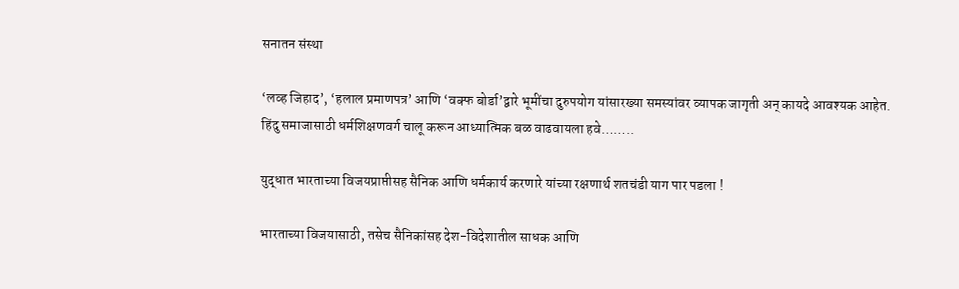सनातन संस्था

‘लव्ह जिहाद’, ‘हलाल प्रमाणपत्र’ आणि ‘वक्फ बोर्डा’द्वारे भूमींचा दुरुपयोग यांसारख्या समस्यांवर व्यापक जागृती अन् कायदे आवश्यक आहेत. हिंदु समाजासाठी धर्मशिक्षणवर्ग चालू करून आध्यात्मिक बळ वाढवायला हवे……..

युद्धात भारताच्या विजयप्राप्तीसह सैनिक आणि धर्मकार्य करणारे यांच्या रक्षणार्थ शतचंडी याग पार पडला !

भारताच्या विजयासाठी, तसेच सैनिकांसह देश-विदेशातील साधक आणि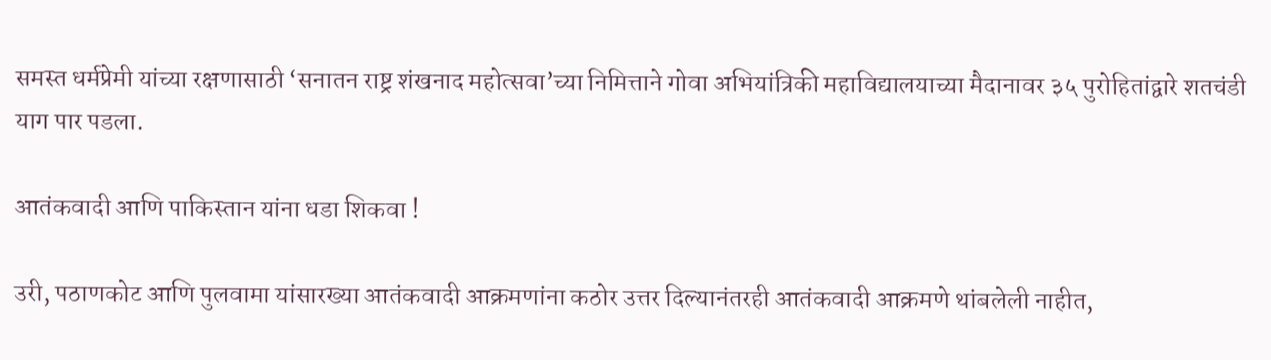समस्त धर्मप्रेमी यांच्या रक्षणासाठी ‘सनातन राष्ट्र शंखनाद महोत्सवा’च्या निमित्ताने गोवा अभियांत्रिकी महाविद्यालयाच्या मैदानावर ३५ पुरोहितांद्वारे शतचंडी याग पार पडला.

आतंकवादी आणि पाकिस्तान यांना धडा शिकवा !

उरी, पठाणकोट आणि पुलवामा यांसारख्या आतंकवादी आक्रमणांना कठोर उत्तर दिल्यानंतरही आतंकवादी आक्रमणे थांबलेली नाहीत,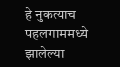हे नुकत्याच पहलगाममध्ये झालेल्या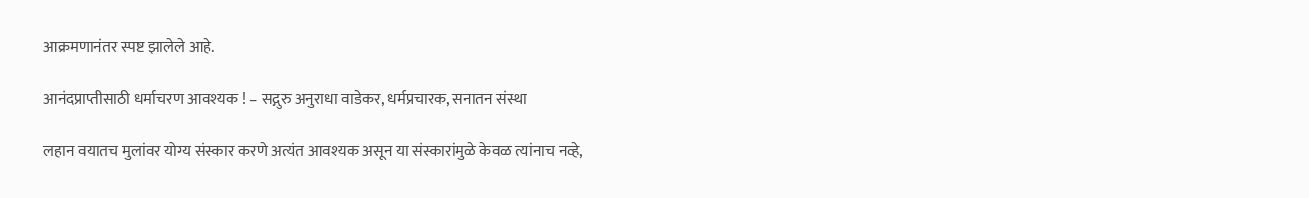आक्रमणानंतर स्पष्ट झालेले आहे.

आनंदप्राप्तीसाठी धर्माचरण आवश्यक ! – सद्गुरु अनुराधा वाडेकर, धर्मप्रचारक, सनातन संस्था

लहान वयातच मुलांवर योग्य संस्कार करणे अत्यंत आवश्यक असून या संस्कारांमुळे केवळ त्यांनाच नव्हे,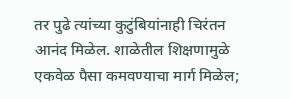तर पुढे त्यांच्या कुटुंबियांनाही चिरंतन आनंद मिळेल. शाळेतील शिक्षणामुळे एकवेळ पैसा कमवण्याचा मार्ग मिळेल;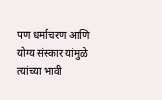पण धर्माचरण आणि योग्य संस्कार यांमुळे त्यांच्या भावी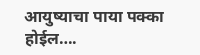आयुष्याचा पाया पक्का होईल….